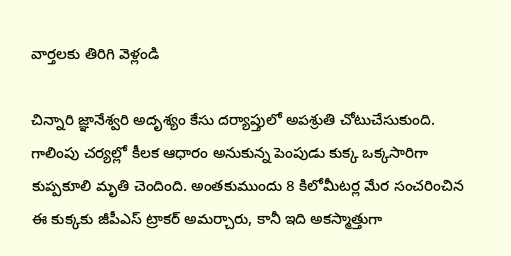వార్తలకు తిరిగి వెళ్లండి

చిన్నారి జ్ఞానేశ్వరి అదృశ్యం కేసు దర్యాప్తులో అపశ్రుతి చోటుచేసుకుంది. గాలింపు చర్యల్లో కీలక ఆధారం అనుకున్న పెంపుడు కుక్క ఒక్కసారిగా కుప్పకూలి మృతి చెందింది. అంతకుముందు 8 కిలోమీటర్ల మేర సంచరించిన ఈ కుక్కకు జీపీఎస్ ట్రాకర్ అమర్చారు, కానీ ఇది అకస్మాత్తుగా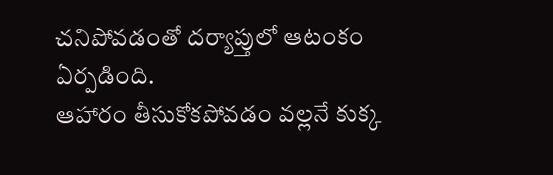చనిపోవడంతో దర్యాప్తులో ఆటంకం ఏర్పడింది.
ఆహారం తీసుకోకపోవడం వల్లనే కుక్క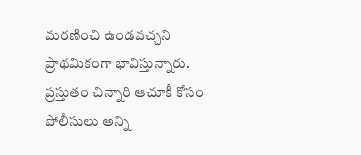మరణించి ఉండవచ్చని ప్రాథమికంగా భావిస్తున్నారు. ప్రస్తుతం చిన్నారి ఆచూకీ కోసం పోలీసులు అన్ని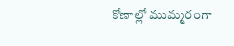కోణాల్లో ముమ్మరంగా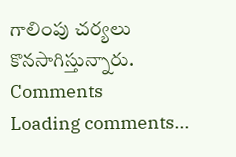గాలింపు చర్యలు కొనసాగిస్తున్నారు.
Comments
Loading comments...